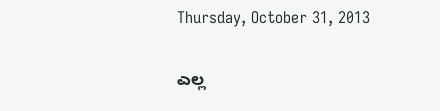Thursday, October 31, 2013

ಎಲ್ಲ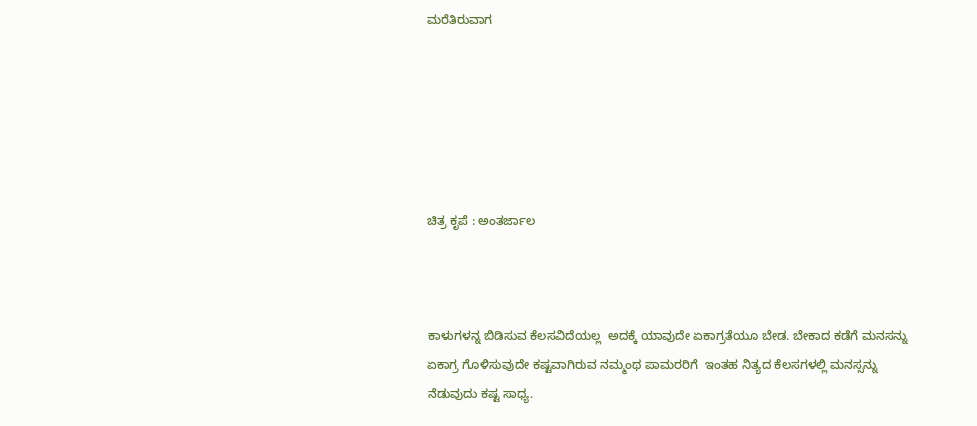ಮರೆತಿರುವಾಗ






ಚಿತ್ರ ಕೃಪೆ : ಅಂತರ್ಜಾಲ



ಕಾಳುಗಳನ್ನ ಬಿಡಿಸುವ ಕೆಲಸವಿದೆಯಲ್ಲ  ಅದಕ್ಕೆ ಯಾವುದೇ ಏಕಾಗ್ರತೆಯೂ ಬೇಡ. ಬೇಕಾದ ಕಡೆಗೆ ಮನಸನ್ನು ಏಕಾಗ್ರ ಗೊಳಿಸುವುದೇ ಕಷ್ಟವಾಗಿರುವ ನಮ್ಮಂಥ ಪಾಮರರಿಗೆ  ಇಂತಹ ನಿತ್ಯದ ಕೆಲಸಗಳಲ್ಲಿ ಮನಸ್ಸನ್ನು ನೆಡುವುದು ಕಷ್ಟ ಸಾಧ್ಯ.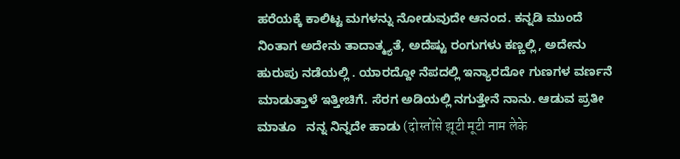ಹರೆಯಕ್ಕೆ ಕಾಲಿಟ್ಟ ಮಗಳನ್ನು ನೋಡುವುದೇ ಆನಂದ. ಕನ್ನಡಿ ಮುಂದೆ ನಿಂತಾಗ ಅದೇನು ತಾದಾತ್ಮ್ಯತೆ, ಅದೆಷ್ಟು ರಂಗುಗಳು ಕಣ್ಣಲ್ಲಿ, ಅದೇನು ಹುರುಪು ನಡೆಯಲ್ಲಿ . ಯಾರದ್ದೋ ನೆಪದಲ್ಲಿ ಇನ್ಯಾರದೋ ಗುಣಗಳ ವರ್ಣನೆ ಮಾಡುತ್ತಾಳೆ ಇತ್ತೀಚಿಗೆ. ಸೆರಗ ಅಡಿಯಲ್ಲಿ ನಗುತ್ತೇನೆ ನಾನು. ಆಡುವ ಪ್ರತೀ ಮಾತೂ   ನನ್ನ ನಿನ್ನದೇ ಹಾಡು (दोस्तोंसे झूटी मूटी नाम लेके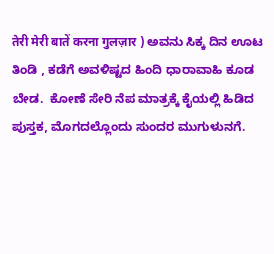तेरी मेरी बातें करना गुलज़ार ) ಅವನು ಸಿಕ್ಕ ದಿನ ಊಟ ತಿಂಡಿ , ಕಡೆಗೆ ಅವಳಿಷ್ಟದ ಹಿಂದಿ ಧಾರಾವಾಹಿ ಕೂಡ ಬೇಡ.  ಕೋಣೆ ಸೇರಿ ನೆಪ ಮಾತ್ರಕ್ಕೆ ಕೈಯಲ್ಲಿ ಹಿಡಿದ ಪುಸ್ತಕ, ಮೊಗದಲ್ಲೊಂದು ಸುಂದರ ಮುಗುಳುನಗೆ.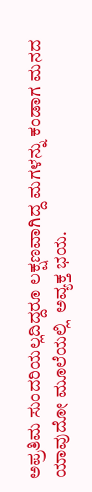ಅಪ್ರತಿಮ ಸುಂದರಿಯಲ್ಲದಿದ್ದರೂ ಲಕ್ಷಣವಾಗಿದ್ದ ಮಗಳನ್ನು ಕಂಡಾಗ ಮನದ ಯಾವುದೋ ಮೂಲೆಯಲ್ಲಿ  ಅವ್ಯಕ್ತ ಭಯ.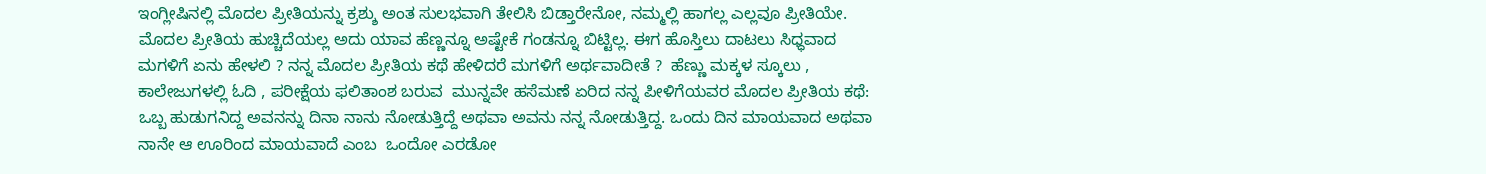ಇಂಗ್ಲೀಷಿನಲ್ಲಿ ಮೊದಲ ಪ್ರೀತಿಯನ್ನು ಕ್ರಶ್ಶು ಅಂತ ಸುಲಭವಾಗಿ ತೇಲಿಸಿ ಬಿಡ್ತಾರೇನೋ, ನಮ್ಮಲ್ಲಿ ಹಾಗಲ್ಲ ಎಲ್ಲವೂ ಪ್ರೀತಿಯೇ. ಮೊದಲ ಪ್ರೀತಿಯ ಹುಚ್ಚಿದೆಯಲ್ಲ ಅದು ಯಾವ ಹೆಣ್ಣನ್ನೂ ಅಷ್ಟೇಕೆ ಗಂಡನ್ನೂ ಬಿಟ್ಟಿಲ್ಲ. ಈಗ ಹೊಸ್ತಿಲು ದಾಟಲು ಸಿಧ್ಧವಾದ ಮಗಳಿಗೆ ಏನು ಹೇಳಲಿ ? ನನ್ನ ಮೊದಲ ಪ್ರೀತಿಯ ಕಥೆ ಹೇಳಿದರೆ ಮಗಳಿಗೆ ಅರ್ಥವಾದೀತೆ ?  ಹೆಣ್ಣು ಮಕ್ಕಳ ಸ್ಕೂಲು , ಕಾಲೇಜುಗಳಲ್ಲಿ ಓದಿ , ಪರೀಕ್ಷೆಯ ಫಲಿತಾಂಶ ಬರುವ  ಮುನ್ನವೇ ಹಸೆಮಣೆ ಏರಿದ ನನ್ನ ಪೀಳಿಗೆಯವರ ಮೊದಲ ಪ್ರೀತಿಯ ಕಥೆ: ಒಬ್ಬ ಹುಡುಗನಿದ್ದ ಅವನನ್ನು ದಿನಾ ನಾನು ನೋಡುತ್ತಿದ್ದೆ ಅಥವಾ ಅವನು ನನ್ನ ನೋಡುತ್ತಿದ್ದ. ಒಂದು ದಿನ ಮಾಯವಾದ ಅಥವಾ ನಾನೇ ಆ ಊರಿಂದ ಮಾಯವಾದೆ ಎಂಬ  ಒಂದೋ ಎರಡೋ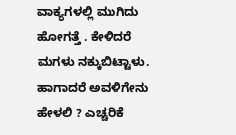ವಾಕ್ಯಗಳಲ್ಲಿ ಮುಗಿದು ಹೋಗತ್ತೆ . ಕೇಳಿದರೆ ಮಗಳು ನಕ್ಕುಬಿಟ್ಟಾಳು.  ಹಾಗಾದರೆ ಅವಳಿಗೇನು ಹೇಳಲಿ ? ಎಚ್ಚರಿಕೆ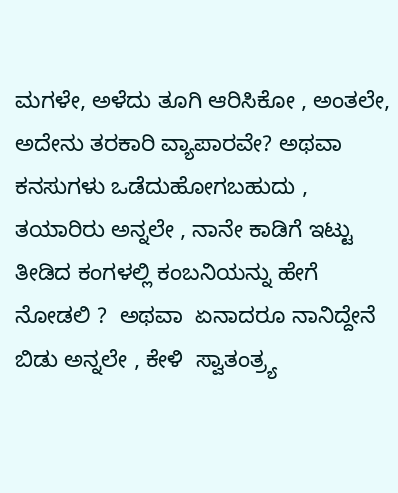ಮಗಳೇ, ಅಳೆದು ತೂಗಿ ಆರಿಸಿಕೋ , ಅಂತಲೇ, ಅದೇನು ತರಕಾರಿ ವ್ಯಾಪಾರವೇ? ಅಥವಾ ಕನಸುಗಳು ಒಡೆದುಹೋಗಬಹುದು , ತಯಾರಿರು ಅನ್ನಲೇ , ನಾನೇ ಕಾಡಿಗೆ ಇಟ್ಟು ತೀಡಿದ ಕಂಗಳಲ್ಲಿ ಕಂಬನಿಯನ್ನು ಹೇಗೆ ನೋಡಲಿ ?  ಅಥವಾ  ಏನಾದರೂ ನಾನಿದ್ದೇನೆ ಬಿಡು ಅನ್ನಲೇ , ಕೇಳಿ  ಸ್ವಾತಂತ್ರ್ಯ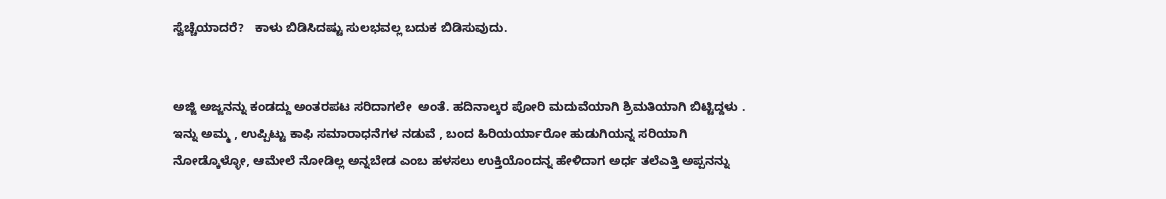ಸ್ವೆಚ್ಚೆಯಾದರೆ?   ಕಾಳು ಬಿಡಿಸಿದಷ್ಟು ಸುಲಭವಲ್ಲ ಬದುಕ ಬಿಡಿಸುವುದು.


ಅಜ್ಜಿ ಅಜ್ಜನನ್ನು ಕಂಡದ್ದು ಅಂತರಪಟ ಸರಿದಾಗಲೇ  ಅಂತೆ. ಹದಿನಾಲ್ಕರ ಪೋರಿ ಮದುವೆಯಾಗಿ ಶ್ರಿಮತಿಯಾಗಿ ಬಿಟ್ಟಿದ್ದಳು . ಇನ್ನು ಅಮ್ಮ , ಉಪ್ಪಿಟ್ಟು ಕಾಫಿ ಸಮಾರಾಧನೆಗಳ ನಡುವೆ , ಬಂದ ಹಿರಿಯರ್ಯಾರೋ ಹುಡುಗಿಯನ್ನ ಸರಿಯಾಗಿ ನೋಡ್ಕೊಳ್ಳೋ, ಆಮೇಲೆ ನೋಡಿಲ್ಲ ಅನ್ನಬೇಡ ಎಂಬ ಹಳಸಲು ಉಕ್ತಿಯೊಂದನ್ನ ಹೇಳಿದಾಗ ಅರ್ಧ ತಲೆಎತ್ತಿ ಅಪ್ಪನನ್ನು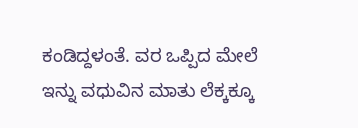ಕಂಡಿದ್ದಳಂತೆ. ವರ ಒಪ್ಪಿದ ಮೇಲೆ ಇನ್ನು ವಧುವಿನ ಮಾತು ಲೆಕ್ಕಕ್ಕೂ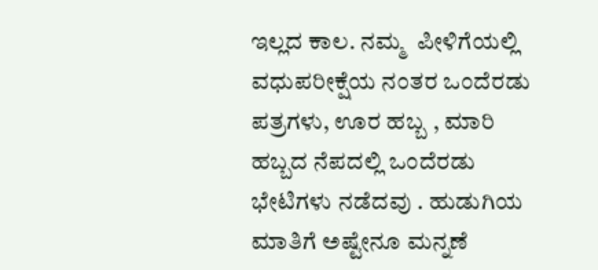ಇಲ್ಲದ ಕಾಲ. ನಮ್ಮ  ಪೀಳಿಗೆಯಲ್ಲಿ ವಧುಪರೀಕ್ಷೆಯ ನಂತರ ಒಂದೆರಡು ಪತ್ರಗಳು, ಊರ ಹಬ್ಬ , ಮಾರಿ ಹಬ್ಬದ ನೆಪದಲ್ಲಿ ಒಂದೆರಡು  ಭೇಟಿಗಳು ನಡೆದವು . ಹುಡುಗಿಯ ಮಾತಿಗೆ ಅಷ್ಟೇನೂ ಮನ್ನಣೆ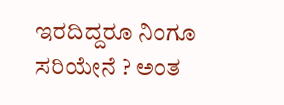ಇರದಿದ್ದರೂ ನಿಂಗೂ ಸರಿಯೇನೆ ? ಅಂತ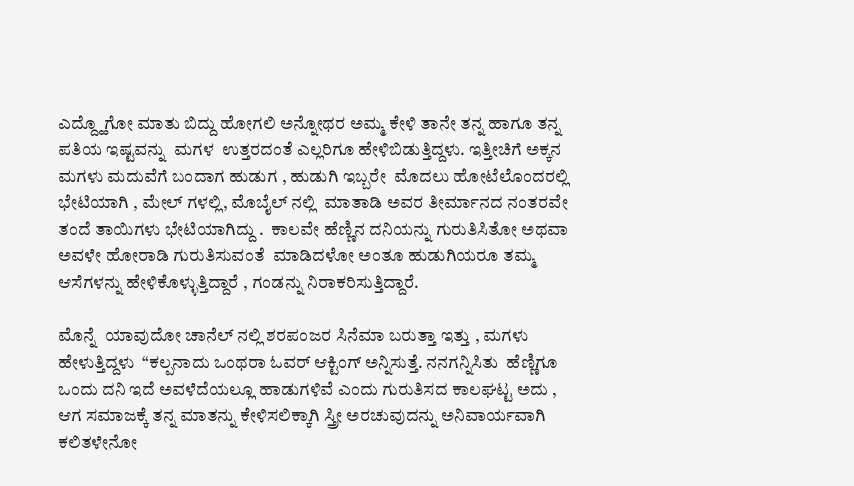ಎದ್ದ್ಹೊಗೋ ಮಾತು ಬಿದ್ದು ಹೋಗಲಿ ಅನ್ನೋಥರ ಅಮ್ಮ ಕೇಳಿ ತಾನೇ ತನ್ನ ಹಾಗೂ ತನ್ನ ಪತಿಯ ಇಷ್ಟವನ್ನು  ಮಗಳ  ಉತ್ತರದಂತೆ ಎಲ್ಲರಿಗೂ ಹೇಳಿಬಿಡುತ್ತಿದ್ದಳು. ಇತ್ತೀಚಿಗೆ ಅಕ್ಕನ ಮಗಳು ಮದುವೆಗೆ ಬಂದಾಗ ಹುಡುಗ , ಹುಡುಗಿ ಇಬ್ಬರೇ  ಮೊದಲು ಹೋಟೆಲೊಂದರಲ್ಲಿ ಭೇಟಿಯಾಗಿ , ಮೇಲ್ ಗಳಲ್ಲಿ, ಮೊಬೈಲ್ ನಲ್ಲಿ  ಮಾತಾಡಿ ಅವರ ತೀರ್ಮಾನದ ನಂತರವೇ ತಂದೆ ತಾಯಿಗಳು ಭೇಟಿಯಾಗಿದ್ದು .  ಕಾಲವೇ ಹೆಣ್ಣಿನ ದನಿಯನ್ನು ಗುರುತಿಸಿತೋ ಅಥವಾ ಅವಳೇ ಹೋರಾಡಿ ಗುರುತಿಸುವಂತೆ  ಮಾಡಿದಳೋ ಅಂತೂ ಹುಡುಗಿಯರೂ ತಮ್ಮ ಆಸೆಗಳನ್ನು ಹೇಳಿಕೊಳ್ಳುತ್ತಿದ್ದಾರೆ , ಗಂಡನ್ನು ನಿರಾಕರಿಸುತ್ತಿದ್ದಾರೆ.

ಮೊನ್ನೆ  ಯಾವುದೋ ಚಾನೆಲ್ ನಲ್ಲಿ ಶರಪಂಜರ ಸಿನೆಮಾ ಬರುತ್ತಾ ಇತ್ತು , ಮಗಳು ಹೇಳುತ್ತಿದ್ದಳು  “ಕಲ್ಪನಾದು ಒಂಥರಾ ಓವರ್ ಆಕ್ಟಿಂಗ್ ಅನ್ನಿಸುತ್ತೆ. ನನಗನ್ನಿಸಿತು  ಹೆಣ್ಣಿಗೂ ಒಂದು ದನಿ ಇದೆ ಅವಳೆದೆಯಲ್ಲೂ ಹಾಡುಗಳಿವೆ ಎಂದು ಗುರುತಿಸದ ಕಾಲಘಟ್ಟ ಅದು , ಆಗ ಸಮಾಜಕ್ಕೆ ತನ್ನ ಮಾತನ್ನು ಕೇಳಿಸಲಿಕ್ಕಾಗಿ ಸ್ತ್ರೀ ಅರಚುವುದನ್ನು ಅನಿವಾರ್ಯವಾಗಿ ಕಲಿತಳೇನೋ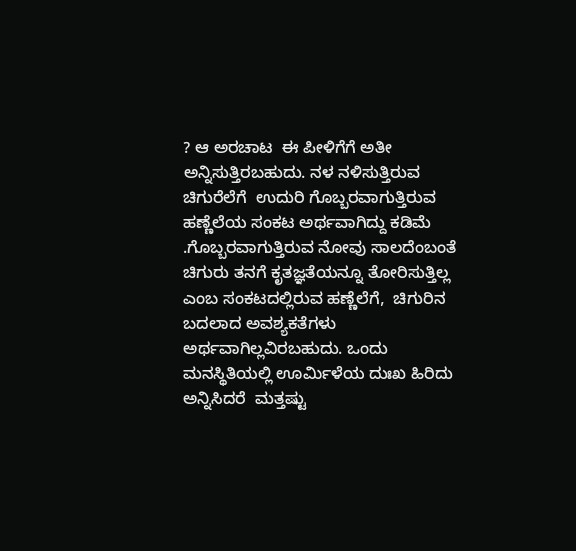? ಆ ಅರಚಾಟ  ಈ ಪೀಳಿಗೆಗೆ ಅತೀ ಅನ್ನಿಸುತ್ತಿರಬಹುದು. ನಳ ನಳಿಸುತ್ತಿರುವ ಚಿಗುರೆಲೆಗೆ  ಉದುರಿ ಗೊಬ್ಬರವಾಗುತ್ತಿರುವ ಹಣ್ಣೆಲೆಯ ಸಂಕಟ ಅರ್ಥವಾಗಿದ್ದು ಕಡಿಮೆ .ಗೊಬ್ಬರವಾಗುತ್ತಿರುವ ನೋವು ಸಾಲದೆಂಬಂತೆ ಚಿಗುರು ತನಗೆ ಕೃತಜ್ಞತೆಯನ್ನೂ ತೋರಿಸುತ್ತಿಲ್ಲ ಎಂಬ ಸಂಕಟದಲ್ಲಿರುವ ಹಣ್ಣೆಲೆಗೆ,  ಚಿಗುರಿನ ಬದಲಾದ ಅವಶ್ಯಕತೆಗಳು ಅರ್ಥವಾಗಿಲ್ಲವಿರಬಹುದು. ಒಂದು ಮನಸ್ಥಿತಿಯಲ್ಲಿ ಊರ್ಮಿಳೆಯ ದುಃಖ ಹಿರಿದು ಅನ್ನಿಸಿದರೆ  ಮತ್ತಷ್ಟು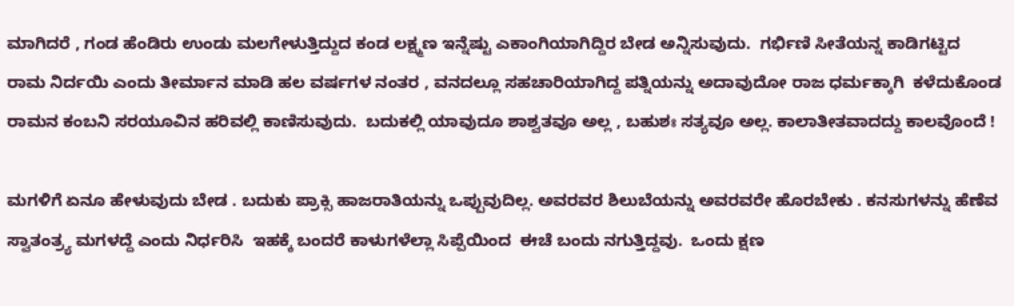ಮಾಗಿದರೆ , ಗಂಡ ಹೆಂಡಿರು ಉಂಡು ಮಲಗೇಳುತ್ತಿದ್ದುದ ಕಂಡ ಲಕ್ಷ್ಮಣ ಇನ್ನೆಷ್ಟು ಎಕಾಂಗಿಯಾಗಿದ್ದಿರ ಬೇಡ ಅನ್ನಿಸುವುದು.  ಗರ್ಭಿಣಿ ಸೀತೆಯನ್ನ ಕಾಡಿಗಟ್ಟಿದ ರಾಮ ನಿರ್ದಯಿ ಎಂದು ತೀರ್ಮಾನ ಮಾಡಿ ಹಲ ವರ್ಷಗಳ ನಂತರ , ವನದಲ್ಲೂ ಸಹಚಾರಿಯಾಗಿದ್ದ ಪತ್ನಿಯನ್ನು ಅದಾವುದೋ ರಾಜ ಧರ್ಮಕ್ಕಾಗಿ  ಕಳೆದುಕೊಂಡ ರಾಮನ ಕಂಬನಿ ಸರಯೂವಿನ ಹರಿವಲ್ಲಿ ಕಾಣಿಸುವುದು.  ಬದುಕಲ್ಲಿ ಯಾವುದೂ ಶಾಶ್ವತವೂ ಅಲ್ಲ , ಬಹುಶಃ ಸತ್ಯವೂ ಅಲ್ಲ. ಕಾಲಾತೀತವಾದದ್ದು ಕಾಲವೊಂದೆ !

ಮಗಳಿಗೆ ಏನೂ ಹೇಳುವುದು ಬೇಡ . ಬದುಕು ಪ್ರಾಕ್ಸಿ ಹಾಜರಾತಿಯನ್ನು ಒಪ್ಪುವುದಿಲ್ಲ. ಅವರವರ ಶಿಲುಬೆಯನ್ನು ಅವರವರೇ ಹೊರಬೇಕು . ಕನಸುಗಳನ್ನು ಹೆಣೆವ ಸ್ವಾತಂತ್ರ್ಯ ಮಗಳದ್ದೆ ಎಂದು ನಿರ್ಧರಿಸಿ  ಇಹಕ್ಕೆ ಬಂದರೆ ಕಾಳುಗಳೆಲ್ಲಾ ಸಿಪ್ಪೆಯಿಂದ  ಈಚೆ ಬಂದು ನಗುತ್ತಿದ್ದವು.  ಒಂದು ಕ್ಷಣ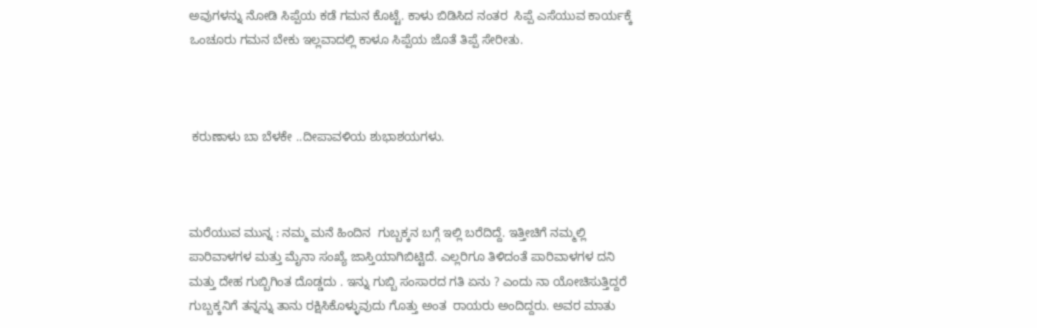ಅವುಗಳನ್ನು ನೋಡಿ ಸಿಪ್ಪೆಯ ಕಡೆ ಗಮನ ಕೊಟ್ಟೆ. ಕಾಳು ಬಿಡಿಸಿದ ನಂತರ  ಸಿಪ್ಪೆ ಎಸೆಯುವ ಕಾರ್ಯಕ್ಕೆ ಒಂಚೂರು ಗಮನ ಬೇಕು ಇಲ್ಲವಾದಲ್ಲಿ ಕಾಳೂ ಸಿಪ್ಪೆಯ ಜೊತೆ ತಿಪ್ಪೆ ಸೇರೀತು.



 ಕರುಣಾಳು ಬಾ ಬೆಳಕೇ ..ದೀಪಾವಳಿಯ ಶುಭಾಶಯಗಳು.



ಮರೆಯುವ ಮುನ್ನ : ನಮ್ಮ ಮನೆ ಹಿಂದಿನ  ಗುಬ್ಬಕ್ಕನ ಬಗ್ಗೆ ಇಲ್ಲಿ ಬರೆದಿದ್ದೆ. ಇತ್ತೀಚಿಗೆ ನಮ್ಮಲ್ಲಿ ಪಾರಿವಾಳಗಳ ಮತ್ತು ಮೈನಾ ಸಂಖ್ಯೆ ಜಾಸ್ತಿಯಾಗಿಬಿಟ್ಟಿದೆ. ಎಲ್ಲರಿಗೂ ತಿಳಿದಂತೆ ಪಾರಿವಾಳಗಳ ದನಿ  ಮತ್ತು ದೇಹ ಗುಬ್ಬಿಗಿಂತ ದೊಡ್ಡದು . ಇನ್ನು ಗುಬ್ಬಿ ಸಂಸಾರದ ಗತಿ ಏನು ? ಎಂದು ನಾ ಯೋಚಿಸುತ್ತಿದ್ದರೆ  ಗುಬ್ಬಕ್ಕನಿಗೆ ತನ್ನನ್ನು ತಾನು ರಕ್ಷಿಸಿಕೊಳ್ಳುವುದು ಗೊತ್ತು ಅಂತ  ರಾಯರು ಅಂದಿದ್ದರು. ಅವರ ಮಾತು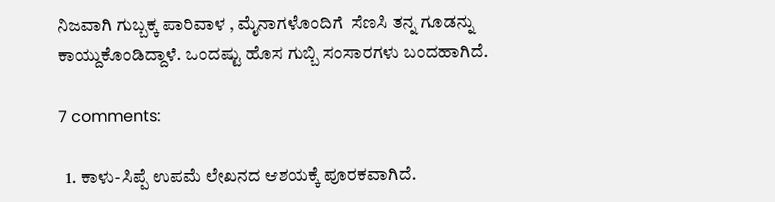ನಿಜವಾಗಿ ಗುಬ್ಬಕ್ಕ ಪಾರಿವಾಳ , ಮೈನಾಗಳೊಂದಿಗೆ  ಸೆಣಸಿ ತನ್ನ ಗೂಡನ್ನು ಕಾಯ್ದುಕೊಂಡಿದ್ದಾಳೆ. ಒಂದಷ್ಟು ಹೊಸ ಗುಬ್ಬಿ ಸಂಸಾರಗಳು ಬಂದಹಾಗಿದೆ.

7 comments:

  1. ಕಾಳು-ಸಿಪ್ಪೆ ಉಪಮೆ ಲೇಖನದ ಆಶಯಕ್ಕೆ ಪೂರಕವಾಗಿದೆ.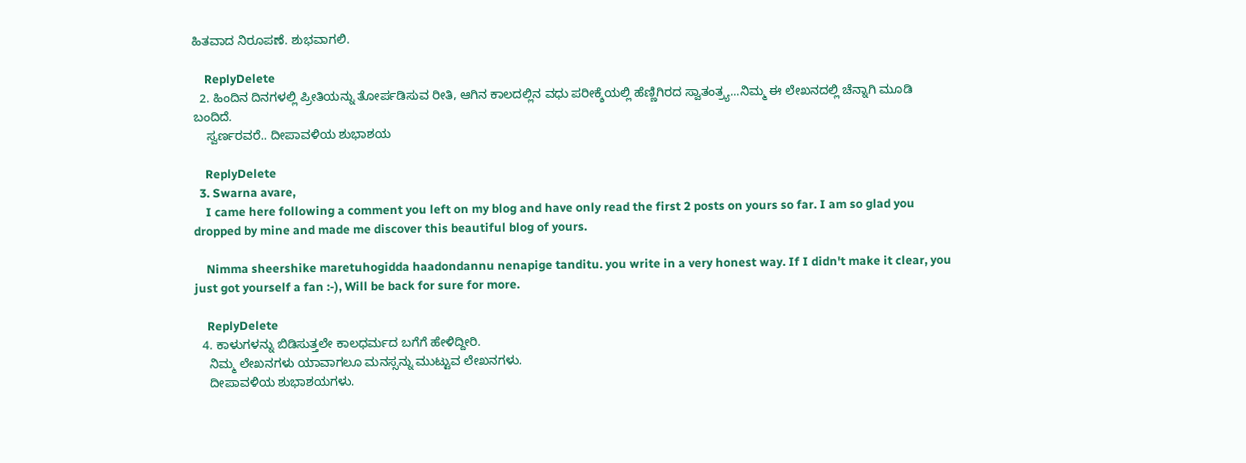ಹಿತವಾದ ನಿರೂಪಣೆ. ಶುಭವಾಗಲಿ.

    ReplyDelete
  2. ಹಿಂದಿನ ದಿನಗಳಲ್ಲಿ ಪ್ರೀತಿಯನ್ನು ತೋರ್ಪಡಿಸುವ ರೀತಿ, ಆಗಿನ ಕಾಲದಲ್ಲಿನ ವಧು ಪರೀಕ್ಶೆಯಲ್ಲಿ ಹೆಣ್ಣಿಗಿರದ ಸ್ವಾತಂತ್ರ್ಯ...ನಿಮ್ಮ ಈ ಲೇಖನದಲ್ಲಿ ಚೆನ್ನಾಗಿ ಮೂಡಿ ಬಂದಿದೆ.
    ಸ್ವರ್ಣರವರೆ.. ದೀಪಾವಳಿಯ ಶುಭಾಶಯ

    ReplyDelete
  3. Swarna avare,
    I came here following a comment you left on my blog and have only read the first 2 posts on yours so far. I am so glad you dropped by mine and made me discover this beautiful blog of yours.

    Nimma sheershike maretuhogidda haadondannu nenapige tanditu. you write in a very honest way. If I didn't make it clear, you just got yourself a fan :-), Will be back for sure for more.

    ReplyDelete
  4. ಕಾಳುಗಳನ್ನು ಬಿಡಿಸುತ್ತಲೇ ಕಾಲಧರ್ಮದ ಬಗೆಗೆ ಹೇಳಿದ್ದೀರಿ.
    ನಿಮ್ಮ ಲೇಖನಗಳು ಯಾವಾಗಲೂ ಮನಸ್ಸನ್ನು ಮುಟ್ಟುವ ಲೇಖನಗಳು.
    ದೀಪಾವಳಿಯ ಶುಭಾಶಯಗಳು.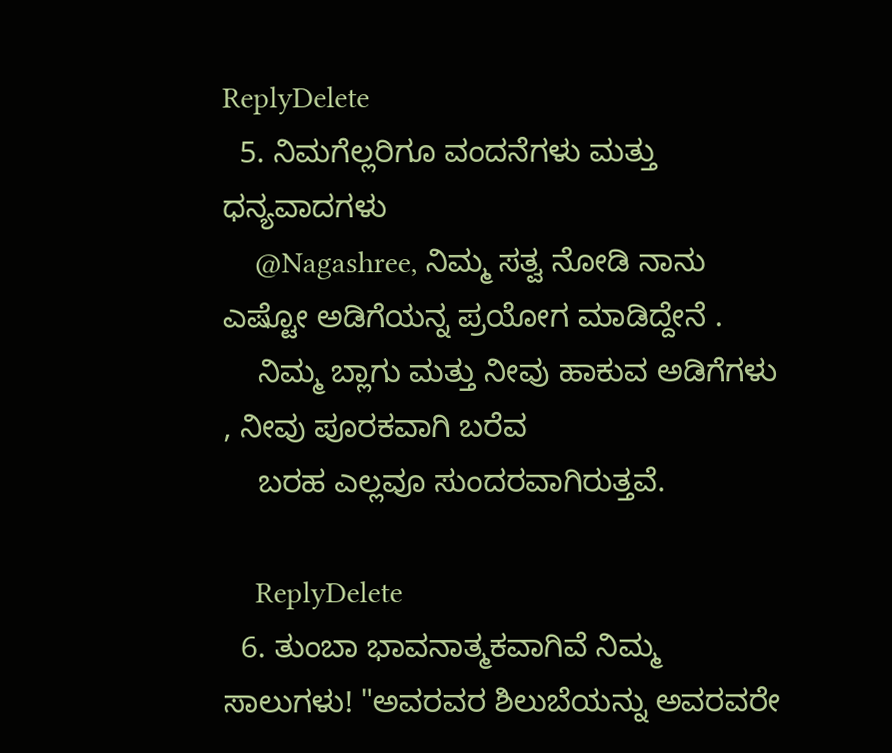ReplyDelete
  5. ನಿಮಗೆಲ್ಲರಿಗೂ ವಂದನೆಗಳು ಮತ್ತು ಧನ್ಯವಾದಗಳು
    @Nagashree, ನಿಮ್ಮ ಸತ್ವ ನೋಡಿ ನಾನು ಎಷ್ಟೋ ಅಡಿಗೆಯನ್ನ ಪ್ರಯೋಗ ಮಾಡಿದ್ದೇನೆ .
    ನಿಮ್ಮ ಬ್ಲಾಗು ಮತ್ತು ನೀವು ಹಾಕುವ ಅಡಿಗೆಗಳು , ನೀವು ಪೂರಕವಾಗಿ ಬರೆವ
    ಬರಹ ಎಲ್ಲವೂ ಸುಂದರವಾಗಿರುತ್ತವೆ.

    ReplyDelete
  6. ತುಂಬಾ ಭಾವನಾತ್ಮಕವಾಗಿವೆ ನಿಮ್ಮ ಸಾಲುಗಳು! "ಅವರವರ ಶಿಲುಬೆಯನ್ನು ಅವರವರೇ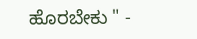ಹೊರಬೇಕು " -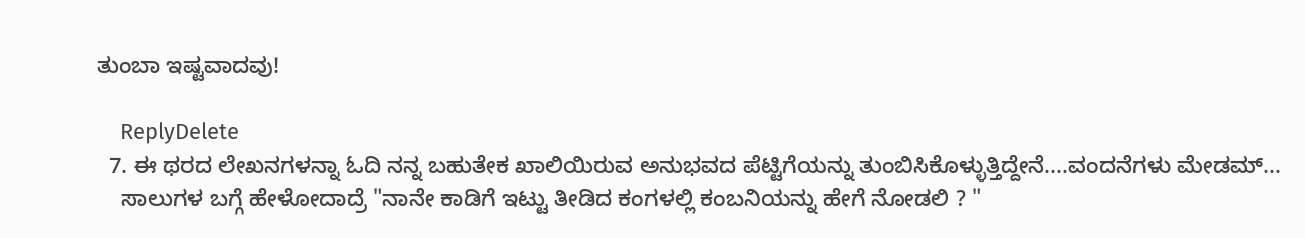ತುಂಬಾ ಇಷ್ಟವಾದವು!

    ReplyDelete
  7. ಈ ಥರದ ಲೇಖನಗಳನ್ನಾ ಓದಿ ನನ್ನ ಬಹುತೇಕ ಖಾಲಿಯಿರುವ ಅನುಭವದ ಪೆಟ್ಟಿಗೆಯನ್ನು ತುಂಬಿಸಿಕೊಳ್ಳುತ್ತಿದ್ದೇನೆ....ವಂದನೆಗಳು ಮೇಡಮ್...
    ಸಾಲುಗಳ ಬಗ್ಗೆ ಹೇಳೋದಾದ್ರೆ "ನಾನೇ ಕಾಡಿಗೆ ಇಟ್ಟು ತೀಡಿದ ಕಂಗಳಲ್ಲಿ ಕಂಬನಿಯನ್ನು ಹೇಗೆ ನೋಡಲಿ ? "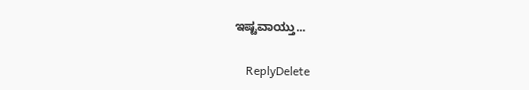ಇಷ್ಟವಾಯ್ತು...

    ReplyDelete